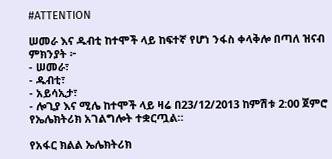#ATTENTION

ሠመራ እና ዱብቲ ከተሞች ላይ ከፍተኛ የሆነ ንፋስ ቀላቅሎ በጣለ ዝናብ ምክንያት ፦
- ሠመራ፣
- ዱብቲ፣
- አይሳኢታ፣
- ሎጊያ እና ሚሌ ከተሞች ላይ ዛሬ በ23/12/2013 ከምሽቱ 2:00 ጀምሮ የኤሌክትሪክ አገልግሎት ተቋርጧል።

የአፋር ክልል ኤሌክትሪክ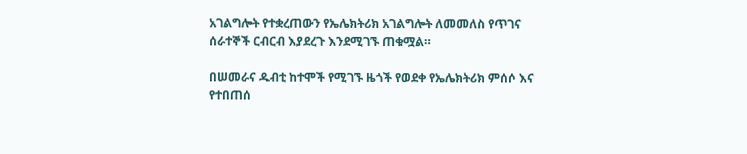አገልግሎት የተቋረጠውን የኤሌክትሪክ አገልግሎት ለመመለስ የጥገና ሰራተኞች ርብርብ እያደረጉ እንደሚገኙ ጠቁሟል።

በሠመራና ዱብቲ ከተሞች የሚገኙ ዜጎች የወደቀ የኤሌክትሪክ ምሰሶ እና የተበጠሰ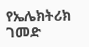የኤሌክትሪክ ገመድ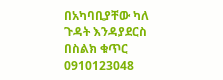በአካባቢያቸው ካለ ጉዳት እንዳያደርስ በስልክ ቁጥር 0910123048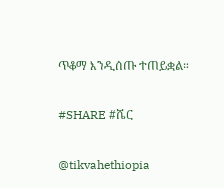ጥቆማ እንዲሰጡ ተጠይቋል።

#SHARE #ሼር

@tikvahethiopia